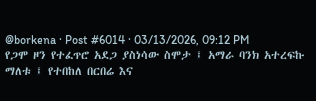@borkena · Post #6014 · 03/13/2026, 09:12 PM
የጋሞ ዞን የተፈጥሮ አደጋ ያስነሳው ስሞታ ፤ አማራ ባንክ አተረፍኩ ማለቱ ፤ የተበከለ በርበሬ እና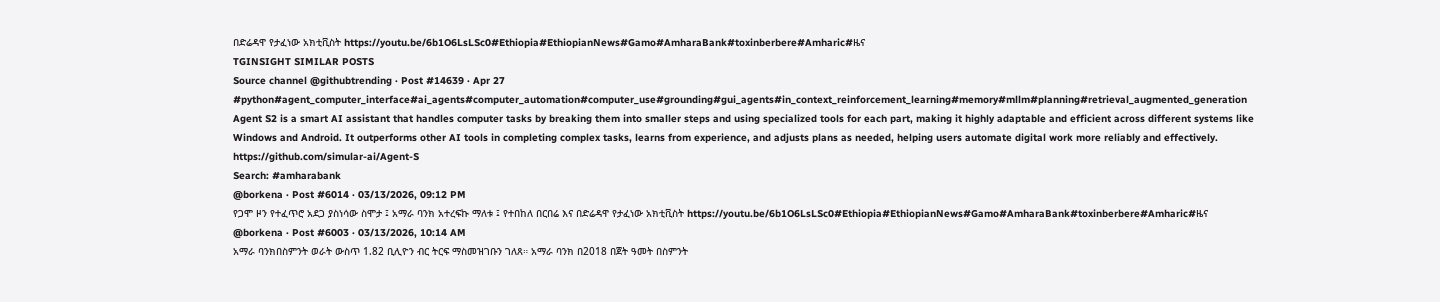በድሬዳዋ የታፈነው አክቲቪስት https://youtu.be/6b1O6LsLSc0#Ethiopia#EthiopianNews#Gamo#AmharaBank#toxinberbere#Amharic#ዜና
TGINSIGHT SIMILAR POSTS
Source channel @githubtrending · Post #14639 · Apr 27
#python#agent_computer_interface#ai_agents#computer_automation#computer_use#grounding#gui_agents#in_context_reinforcement_learning#memory#mllm#planning#retrieval_augmented_generation Agent S2 is a smart AI assistant that handles computer tasks by breaking them into smaller steps and using specialized tools for each part, making it highly adaptable and efficient across different systems like Windows and Android. It outperforms other AI tools in completing complex tasks, learns from experience, and adjusts plans as needed, helping users automate digital work more reliably and effectively. https://github.com/simular-ai/Agent-S
Search: #amharabank
@borkena · Post #6014 · 03/13/2026, 09:12 PM
የጋሞ ዞን የተፈጥሮ አደጋ ያስነሳው ስሞታ ፤ አማራ ባንክ አተረፍኩ ማለቱ ፤ የተበከለ በርበሬ እና በድሬዳዋ የታፈነው አክቲቪስት https://youtu.be/6b1O6LsLSc0#Ethiopia#EthiopianNews#Gamo#AmharaBank#toxinberbere#Amharic#ዜና
@borkena · Post #6003 · 03/13/2026, 10:14 AM
አማራ ባንክበስምንት ወራት ውስጥ 1.82 ቢሊዮን ብር ትርፍ ማስመዝገቡን ገለጸ። አማራ ባንክ በ2018 በጀት ዓመት በስምንት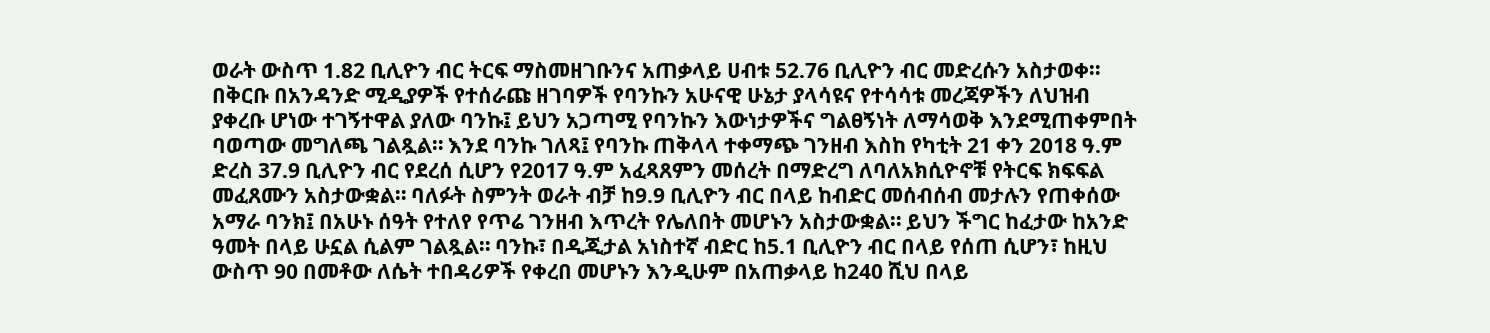ወራት ውስጥ 1.82 ቢሊዮን ብር ትርፍ ማስመዘገቡንና አጠቃላይ ሀብቱ 52.76 ቢሊዮን ብር መድረሱን አስታወቀ። በቅርቡ በአንዳንድ ሚዲያዎች የተሰራጩ ዘገባዎች የባንኩን አሁናዊ ሁኔታ ያላሳዩና የተሳሳቱ መረጃዎችን ለህዝብ ያቀረቡ ሆነው ተገኝተዋል ያለው ባንኩ፤ ይህን አጋጣሚ የባንኩን እውነታዎችና ግልፀኝነት ለማሳወቅ እንደሚጠቀምበት ባወጣው መግለጫ ገልጿል። እንደ ባንኩ ገለጻ፤ የባንኩ ጠቅላላ ተቀማጭ ገንዘብ እስከ የካቲት 21 ቀን 2018 ዓ.ም ድረስ 37.9 ቢሊዮን ብር የደረሰ ሲሆን የ2017 ዓ.ም አፈጻጸምን መሰረት በማድረግ ለባለአክሲዮኖቹ የትርፍ ክፍፍል መፈጸሙን አስታውቋል። ባለፉት ስምንት ወራት ብቻ ከ9.9 ቢሊዮን ብር በላይ ከብድር መሰብሰብ መታሉን የጠቀሰው አማራ ባንክ፤ በአሁኑ ሰዓት የተለየ የጥሬ ገንዘብ እጥረት የሌለበት መሆኑን አስታውቋል። ይህን ችግር ከፈታው ከአንድ ዓመት በላይ ሁኗል ሲልም ገልጿል። ባንኩ፣ በዲጂታል አነስተኛ ብድር ከ5.1 ቢሊዮን ብር በላይ የሰጠ ሲሆን፣ ከዚህ ውስጥ 90 በመቶው ለሴት ተበዳሪዎች የቀረበ መሆኑን እንዲሁም በአጠቃላይ ከ240 ሺህ በላይ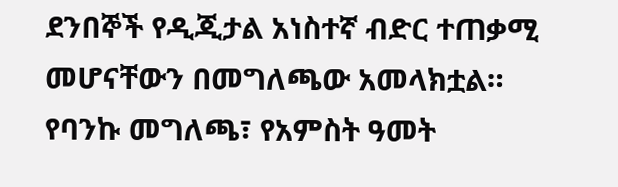ደንበኞች የዲጂታል አነስተኛ ብድር ተጠቃሚ መሆናቸውን በመግለጫው አመላክቷል። የባንኩ መግለጫ፣ የአምስት ዓመት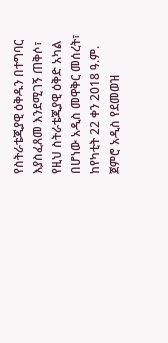የስትራቴጂያዊ ዕቅዱን በተግባር እያስፈጸመ እንደሚገኝ ጠቅሶ፣ የዚህ ስትራቴጂያዊ ዕቅድ አካል በሆነው አዲስ መዋቅር መሰረት፣ ከየካቲት 22 ቀን 2018 ዓ.ም. ጀምሮ አዲስ የደመወዝ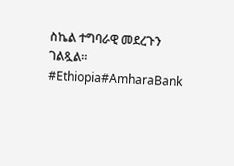ስኬል ተግባራዊ መደረጉን ገልጿል። #Ethiopia#AmharaBank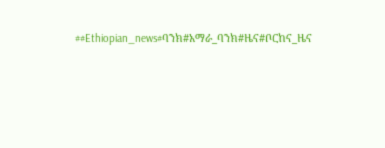##Ethiopian_news#ባንክ#አማራ_ባንክ#ዜና#ቦርከና_ዜና